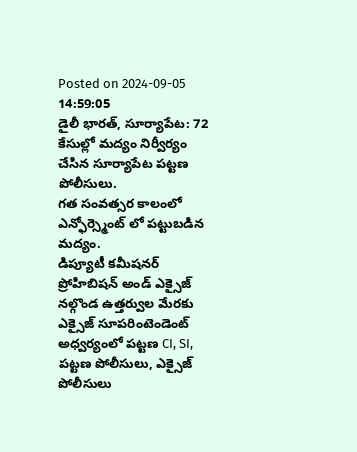Posted on 2024-09-05 14:59:05
డైలీ భారత్, సూర్యాపేట: 72 కేసుల్లో మద్యం నిర్వీర్యం చేసిన సూర్యాపేట పట్టణ పోలీసులు.
గత సంవత్సర కాలంలో ఎన్ఫోర్స్మెంట్ లో పట్టుబడిన మద్యం.
డిప్యూటీ కమీషనర్ ప్రోహిబిషన్ అండ్ ఎక్సైజ్ నల్గొండ ఉత్తర్వుల మేరకు ఎక్సైజ్ సూపరింటెండెంట్ అధ్వర్యంలో పట్టణ CI, SI, పట్టణ పోలీసులు, ఎక్సైజ్ పోలీసులు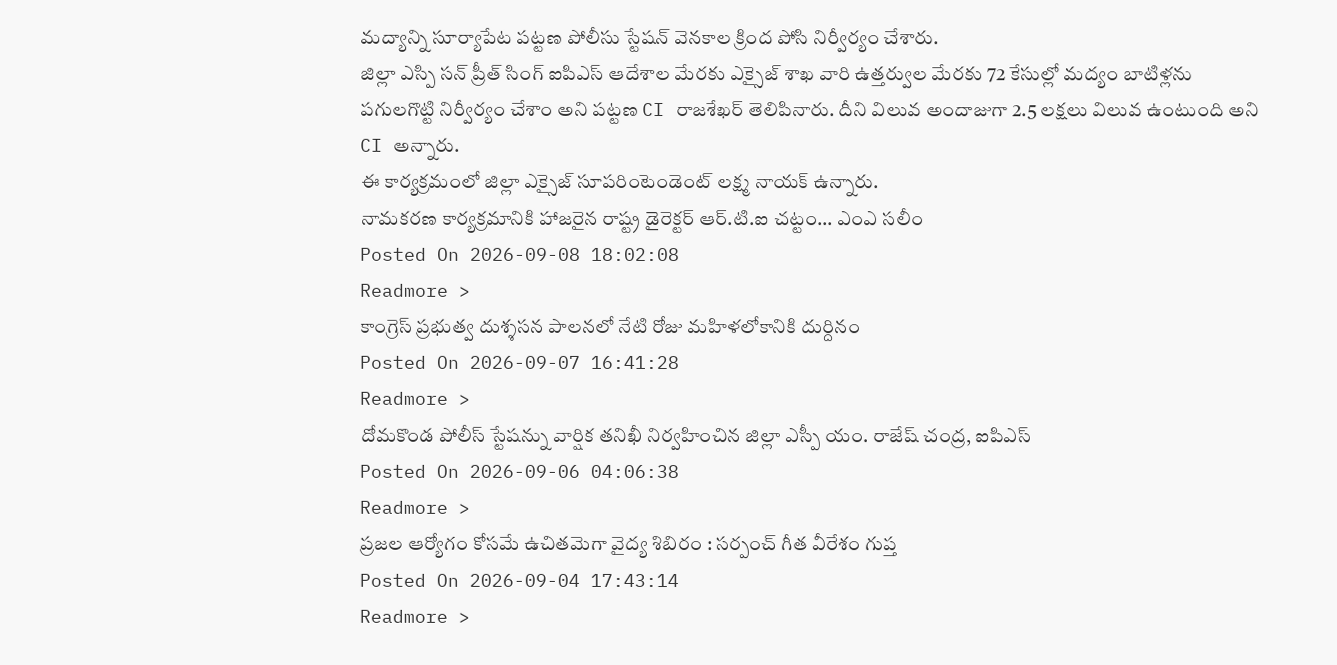మద్యాన్ని సూర్యాపేట పట్టణ పోలీసు స్టేషన్ వెనకాల క్రింద పోసి నిర్వీర్యం చేశారు.
జిల్లా ఎస్పి సన్ ప్రీత్ సింగ్ ఐపిఎస్ ఆదేశాల మేరకు ఎక్సైజ్ శాఖ వారి ఉత్తర్వుల మేరకు 72 కేసుల్లో మద్యం బాటిళ్లను పగులగొట్టి నిర్వీర్యం చేశాం అని పట్టణ CI రాజశేఖర్ తెలిపినారు. దీని విలువ అందాజుగా 2.5 లక్షలు విలువ ఉంటుంది అని CI అన్నారు.
ఈ కార్యక్రమంలో జిల్లా ఎక్సైజ్ సూపరింటెండెంట్ లక్ష్మ నాయక్ ఉన్నారు.
నామకరణ కార్యక్రమానికి హాజరైన రాష్ట్ర డైరెక్టర్ ఆర్.టి.ఐ చట్టం... ఎంఎ సలీం
Posted On 2026-09-08 18:02:08
Readmore >
కాంగ్రెస్ ప్రభుత్వ దుశ్శసన పాలనలో నేటి రోజు మహిళలోకానికి దుర్దినం
Posted On 2026-09-07 16:41:28
Readmore >
దోమకొండ పోలీస్ స్టేషన్ను వార్షిక తనిఖీ నిర్వహించిన జిల్లా ఎస్పీ యం. రాజేష్ చంద్ర, ఐపిఎస్
Posted On 2026-09-06 04:06:38
Readmore >
ప్రజల ఆర్యోగం కోసమే ఉచితమెగా వైద్య శిబిరం : సర్పంచ్ గీత వీరేశం గుప్త
Posted On 2026-09-04 17:43:14
Readmore >